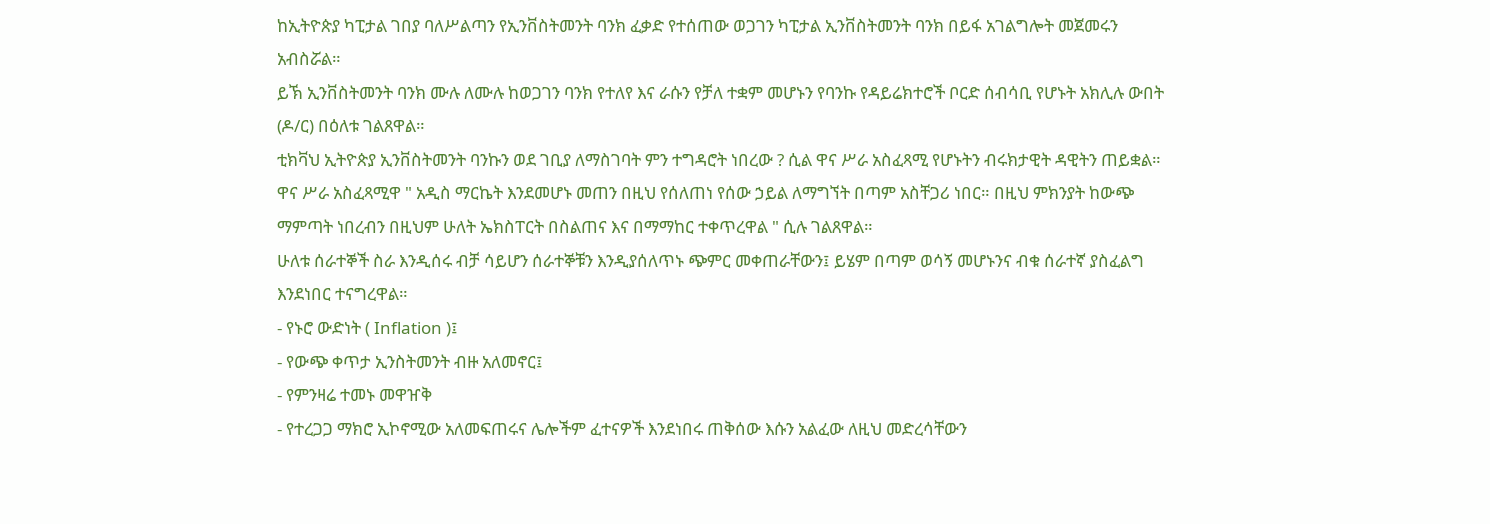ከኢትዮጵያ ካፒታል ገበያ ባለሥልጣን የኢንቨስትመንት ባንክ ፈቃድ የተሰጠው ወጋገን ካፒታል ኢንቨስትመንት ባንክ በይፋ አገልግሎት መጀመሩን አብስሯል።
ይኽ ኢንቨስትመንት ባንክ ሙሉ ለሙሉ ከወጋገን ባንክ የተለየ እና ራሱን የቻለ ተቋም መሆኑን የባንኩ የዳይሬክተሮች ቦርድ ሰብሳቢ የሆኑት አክሊሉ ውበት (ዶ/ር) በዕለቱ ገልጸዋል።
ቲክቫህ ኢትዮጵያ ኢንቨስትመንት ባንኩን ወደ ገቢያ ለማስገባት ምን ተግዳሮት ነበረው ? ሲል ዋና ሥራ አስፈጻሚ የሆኑትን ብሩክታዊት ዳዊትን ጠይቋል።
ዋና ሥራ አስፈጻሚዋ " አዲስ ማርኬት እንደመሆኑ መጠን በዚህ የሰለጠነ የሰው ኃይል ለማግኘት በጣም አስቸጋሪ ነበር። በዚህ ምክንያት ከውጭ ማምጣት ነበረብን በዚህም ሁለት ኤክስፐርት በስልጠና እና በማማከር ተቀጥረዋል " ሲሉ ገልጸዋል።
ሁለቱ ሰራተኞች ስራ እንዲሰሩ ብቻ ሳይሆን ሰራተኞቹን እንዲያሰለጥኑ ጭምር መቀጠራቸውን፤ ይሄም በጣም ወሳኝ መሆኑንና ብቁ ሰራተኛ ያስፈልግ እንደነበር ተናግረዋል።
- የኑሮ ውድነት ( Inflation )፤
- የውጭ ቀጥታ ኢንስትመንት ብዙ አለመኖር፤
- የምንዛሬ ተመኑ መዋዠቅ
- የተረጋጋ ማክሮ ኢኮኖሚው አለመፍጠሩና ሌሎችም ፈተናዎች እንደነበሩ ጠቅሰው እሱን አልፈው ለዚህ መድረሳቸውን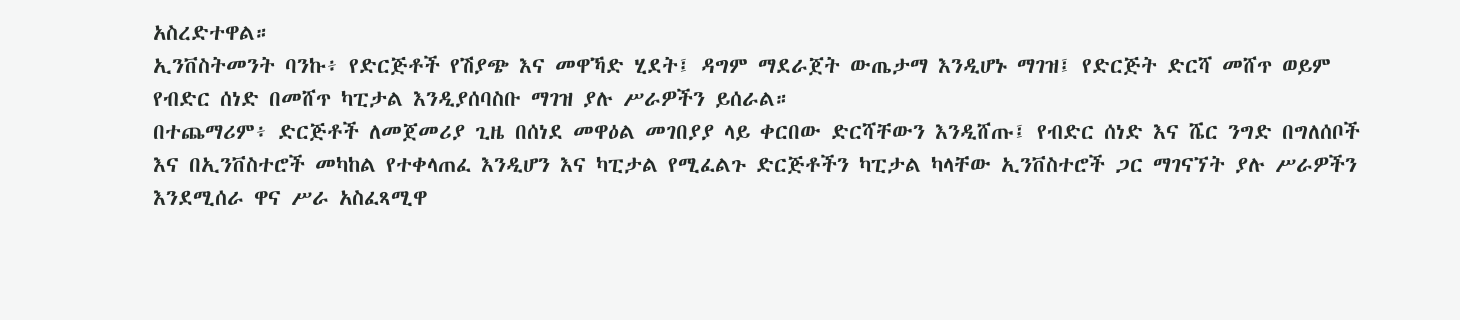አስረድተዋል።
ኢንቨስትመንት ባንኩ፥ የድርጅቶች የሽያጭ እና መዋኻድ ሂደት፤ ዳግም ማደራጀት ውጤታማ እንዲሆኑ ማገዝ፤ የድርጅት ድርሻ መሸጥ ወይም የብድር ሰነድ በመሸጥ ካፒታል እንዲያሰባስቡ ማገዝ ያሉ ሥራዎችን ይሰራል።
በተጨማሪም፥ ድርጅቶች ለመጀመሪያ ጊዜ በሰነደ መዋዕል መገበያያ ላይ ቀርበው ድርሻቸውን እንዲሸጡ፤ የብድር ሰነድ እና ሼር ንግድ በግለሰቦች እና በኢንቨስተሮች መካከል የተቀላጠፈ እንዲሆን እና ካፒታል የሚፈልጉ ድርጅቶችን ካፒታል ካላቸው ኢንቨስተሮች ጋር ማገናኘት ያሉ ሥራዎችን እንደሚሰራ ዋና ሥራ አስፈጻሚዋ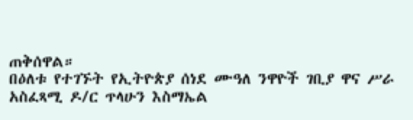ጠቅሰዋል።
በዕለቱ የተገኙት የኢትዮጵያ ሰነደ ሙዓለ ንዋዮች ገቢያ ዋና ሥራ አስፈጻሚ ዶ/ር ጥላሁን እስማኤል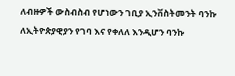ለብዙዎች ውስብስብ የሆነውን ገቢያ ኢንቨስትመንት ባንኩ ለኢትዮጵያዊያን የገባ እና የቀለለ እንዲሆን ባንኩ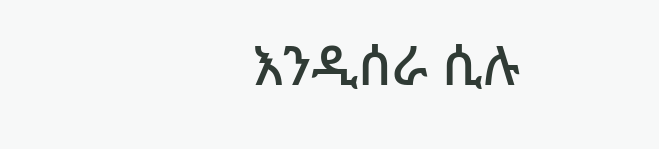እንዲሰራ ሲሉ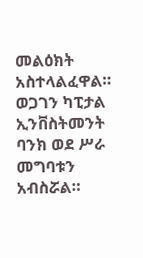መልዕክት አስተላልፈዋል።
ወጋገን ካፒታል ኢንቨስትመንት ባንክ ወደ ሥራ መግባቱን አብስሯል።